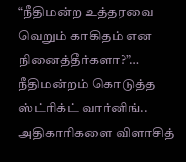“நீதிமன்ற உத்தரவை வெறும் காகிதம் என நினைத்தீர்களா?”… நீதிமன்றம் கொடுத்த ஸ்ட்ரிக்ட் வார்னிங்.. அதிகாரிகளை விளாசித்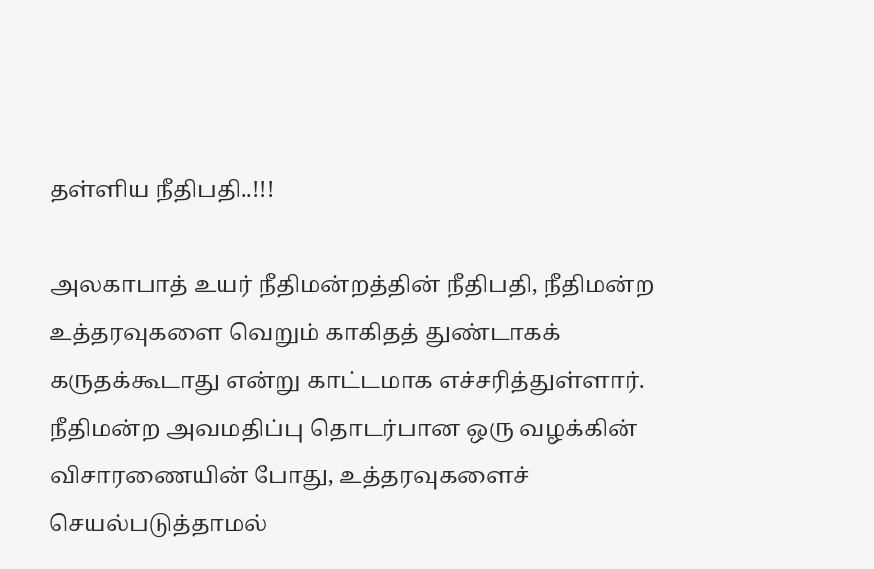தள்ளிய நீதிபதி..!!!

அலகாபாத் உயர் நீதிமன்றத்தின் நீதிபதி, நீதிமன்ற உத்தரவுகளை வெறும் காகிதத் துண்டாகக் கருதக்கூடாது என்று காட்டமாக எச்சரித்துள்ளார். நீதிமன்ற அவமதிப்பு தொடர்பான ஒரு வழக்கின் விசாரணையின் போது, உத்தரவுகளைச் செயல்படுத்தாமல்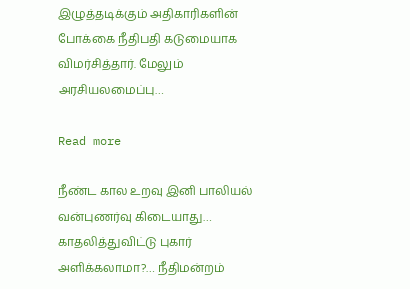இழுத்தடிக்கும் அதிகாரிகளின் போக்கை நீதிபதி கடுமையாக விமர்சித்தார். மேலும் அரசியலமைப்பு…

Read more

நீண்ட கால உறவு இனி பாலியல் வன்புணர்வு கிடையாது… காதலித்துவிட்டு புகார் அளிக்கலாமா?… நீதிமன்றம்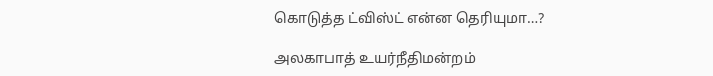கொடுத்த ட்விஸ்ட் என்ன தெரியுமா…?

அலகாபாத் உயர்நீதிமன்றம்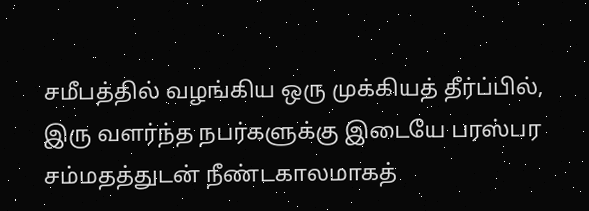சமீபத்தில் வழங்கிய ஒரு முக்கியத் தீர்ப்பில், இரு வளர்ந்த நபர்களுக்கு இடையே பரஸ்பர சம்மதத்துடன் நீண்டகாலமாகத்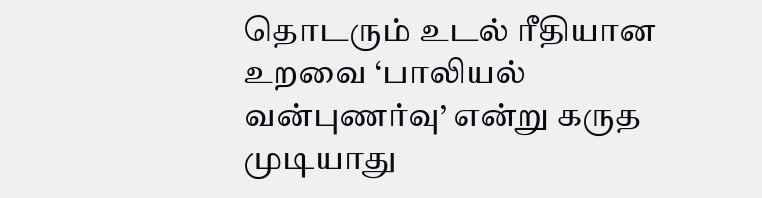தொடரும் உடல் ரீதியான உறவை ‘பாலியல் வன்புணர்வு’ என்று கருத முடியாது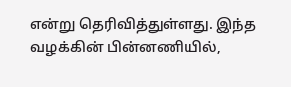என்று தெரிவித்துள்ளது. இந்த வழக்கின் பின்னணியில்,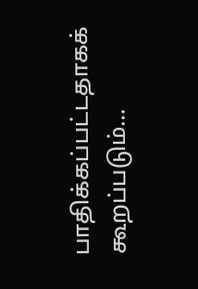பாதிக்கப்பட்டதாகக் கூறப்படும்…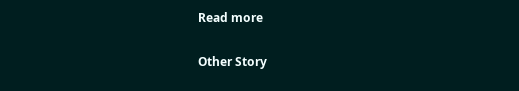Read more

Other Story